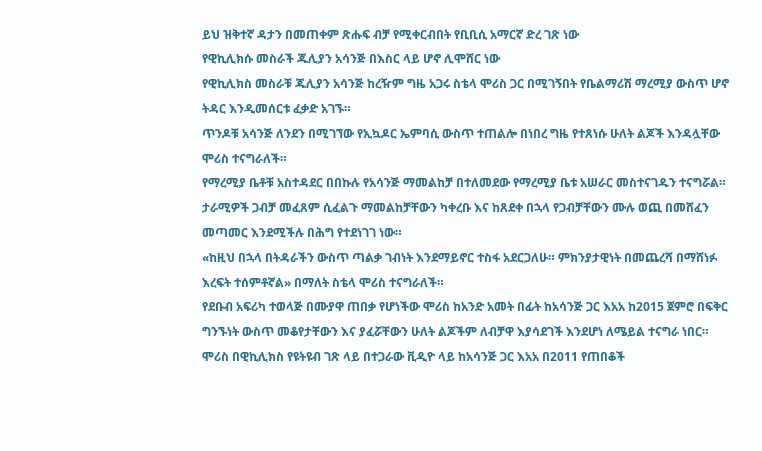ይህ ዝቅተኛ ዳታን በመጠቀም ጽሑፍ ብቻ የሚቀርብበት የቢቢሲ አማርኛ ድረ ገጽ ነው
የዊኪሊክሱ መስራች ጁሊያን አሳንጅ በእስር ላይ ሆኖ ሊሞሸር ነው
የዊኪሊክስ መስራቹ ጁሊያን አሳንጅ ከረዥም ግዜ አጋሩ ስቴላ ሞሪስ ጋር በሚገኝበት የቤልማሪሽ ማረሚያ ውስጥ ሆኖ ትዳር እንዲመሰርቱ ፈቃድ አገኙ።
ጥንዶቹ አሳንጅ ለንደን በሚገኘው የኢኳዶር ኤምባሲ ውስጥ ተጠልሎ በነበረ ግዜ የተጸነሱ ሁለት ልጆች እንዳሏቸው ሞሪስ ተናግራለች።
የማረሚያ ቤቶቹ አስተዳደር በበኩሉ የአሳንጅ ማመልከቻ በተለመደው የማረሚያ ቤቱ አሠራር መስተናገዱን ተናግሯል።
ታራሚዎች ጋብቻ መፈጸም ሲፈልጉ ማመልከቻቸውን ካቀረቡ እና ከጸደቀ በኋላ የጋብቻቸውን ሙሉ ወጪ በመሸፈን መጣመር እንደሚችሉ በሕግ የተደነገገ ነው።
«ከዚህ በኋላ በትዳራችን ውስጥ ጣልቃ ገብነት እንደማይኖር ተስፋ አደርጋለሁ። ምክንያታዊነት በመጨረሻ በማሸነፉ እረፍት ተሰምቶኛል» በማለት ስቴላ ሞሪስ ተናግራለች።
የደቡብ አፍሪካ ተወላጅ በሙያዋ ጠበቃ የሆነችው ሞሪስ ከአንድ አመት በፊት ከአሳንጅ ጋር እአአ ከ2015 ጀምሮ በፍቅር ግንኙነት ውስጥ መቆየታቸውን እና ያፈሯቸውን ሁለት ልጆችም ለብቻዋ እያሳደገች እንደሆነ ለሜይል ተናግራ ነበር።
ሞሪስ በዊኪሊክስ የዩትዩብ ገጽ ላይ በተጋራው ቪዲዮ ላይ ከአሳንጅ ጋር እአአ በ2011 የጠበቆች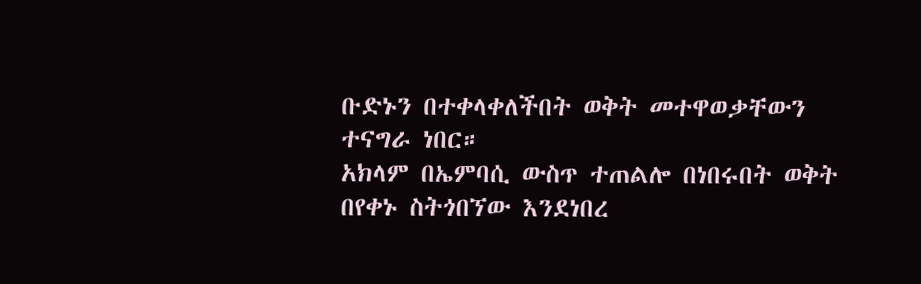ቡድኑን በተቀላቀለችበት ወቅት መተዋወቃቸውን ተናግራ ነበር።
አክላም በኤምባሲ ውስጥ ተጠልሎ በነበሩበት ወቅት በየቀኑ ስትጎበኘው እንደነበረ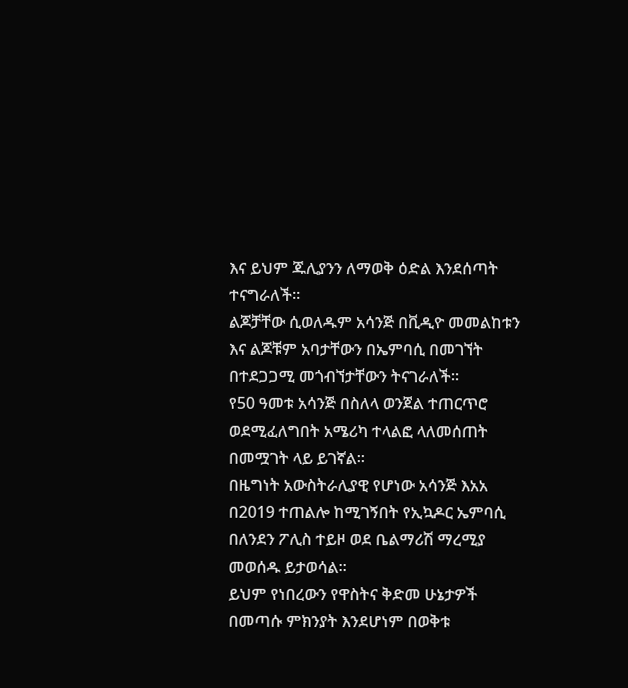እና ይህም ጁሊያንን ለማወቅ ዕድል እንደሰጣት ተናግራለች።
ልጆቻቸው ሲወለዱም አሳንጅ በቪዲዮ መመልከቱን እና ልጆቹም አባታቸውን በኤምባሲ በመገኘት በተደጋጋሚ መጎብኘታቸውን ትናገራለች።
የ50 ዓመቱ አሳንጅ በስለላ ወንጀል ተጠርጥሮ ወደሚፈለግበት አሜሪካ ተላልፎ ላለመሰጠት በመሟገት ላይ ይገኛል።
በዜግነት አውስትራሊያዊ የሆነው አሳንጅ እአአ በ2019 ተጠልሎ ከሚገኝበት የኢኳዶር ኤምባሲ በለንደን ፖሊስ ተይዞ ወደ ቤልማሪሽ ማረሚያ መወሰዱ ይታወሳል።
ይህም የነበረውን የዋስትና ቅድመ ሁኔታዎች በመጣሱ ምክንያት እንደሆነም በወቅቱ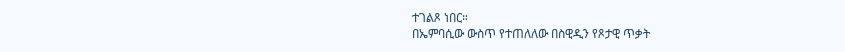ተገልጾ ነበር።
በኤምባሲው ውስጥ የተጠለለው በስዊዲን የጾታዊ ጥቃት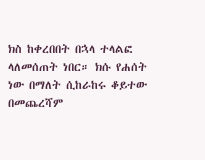ክስ ከቀረበበት በኋላ ተላልፎ ላለመሰጠት ነበር። ክሱ የሐሰት ነው በማለት ሲከራከሩ ቆይተው በመጨረሻም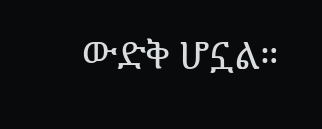ውድቅ ሆኗል።